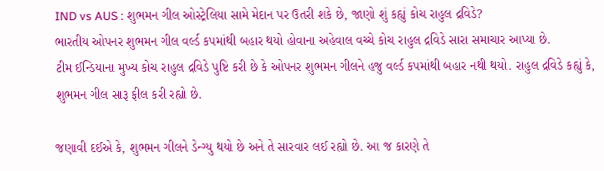IND vs AUS : શુભમન ગીલ ઓસ્ટ્રેલિયા સામે મેદાન પર ઉતરી શકે છે, જાણો શું કહ્યું કોચ રાહુલ દ્રવિડે?
ભારતીય ઓપનર શુભમન ગીલ વર્લ્ડ કપમાંથી બહાર થયો હોવાના અહેવાલ વચ્ચે કોચ રાહુલ દ્રવિડે સારા સમાચાર આપ્યા છે.
ટીમ ઈન્ડિયાના મુખ્ય કોચ રાહુલ દ્રવિડે પુષ્ટિ કરી છે કે ઓપનર શુભમન ગીલને હજુ વર્લ્ડ કપમાંથી બહાર નથી થયો. રાહુલ દ્રવિડે કહ્યું કે, શુભમન ગીલ સારૂ ફીલ કરી રહ્યો છે.

જણાવી દઈએ કે, શુભમન ગીલને ડેન્ગ્યુ થયો છે અને તે સારવાર લઈ રહ્યો છે. આ જ કારણે તે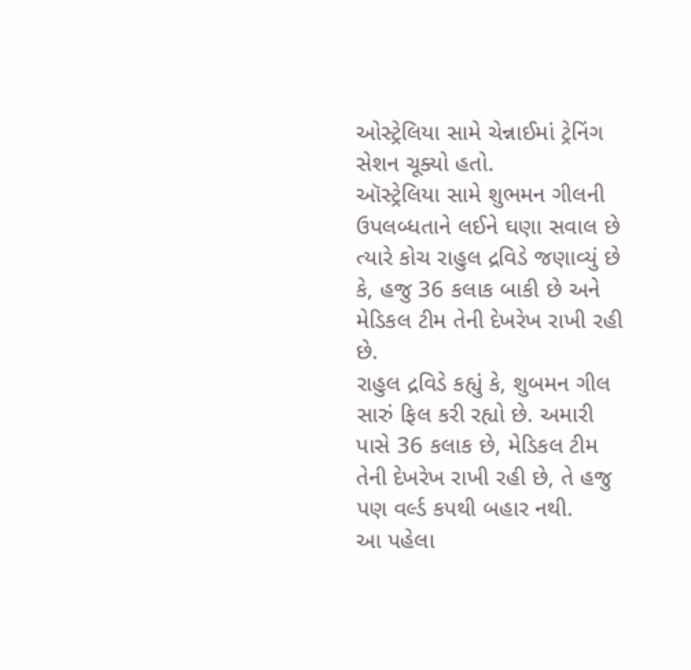ઓસ્ટ્રેલિયા સામે ચેન્નાઈમાં ટ્રેનિંગ સેશન ચૂક્યો હતો.
ઑસ્ટ્રેલિયા સામે શુભમન ગીલની ઉપલબ્ધતાને લઈને ઘણા સવાલ છે ત્યારે કોચ રાહુલ દ્રવિડે જણાવ્યું છે કે, હજુ 36 કલાક બાકી છે અને મેડિકલ ટીમ તેની દેખરેખ રાખી રહી છે.
રાહુલ દ્રવિડે કહ્યું કે, શુબમન ગીલ સારું ફિલ કરી રહ્યો છે. અમારી પાસે 36 કલાક છે, મેડિકલ ટીમ તેની દેખરેખ રાખી રહી છે, તે હજુ પણ વર્લ્ડ કપથી બહાર નથી.
આ પહેલા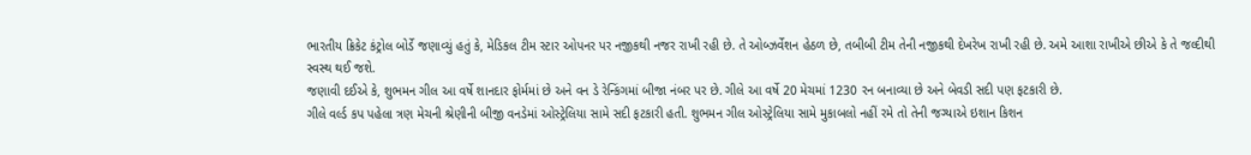ભારતીય ક્રિકેટ કંટ્રોલ બોર્ડે જણાવ્યું હતું કે, મેડિકલ ટીમ સ્ટાર ઓપનર પર નજીકથી નજર રાખી રહી છે. તે ઓબ્ઝર્વેશન હેઠળ છે, તબીબી ટીમ તેની નજીકથી દેખરેખ રાખી રહી છે. અમે આશા રાખીએ છીએ કે તે જલ્દીથી સ્વસ્થ થઈ જશે.
જણાવી દઈએ કે, શુભમન ગીલ આ વર્ષે શાનદાર ફોર્મમાં છે અને વન ડે રેન્કિંગમાં બીજા નંબર પર છે. ગીલે આ વર્ષે 20 મેચમાં 1230 રન બનાવ્યા છે અને બેવડી સદી પણ ફટકારી છે.
ગીલે વર્લ્ડ કપ પહેલા ત્રણ મેચની શ્રેણીની બીજી વનડેમાં ઓસ્ટ્રેલિયા સામે સદી ફટકારી હતી. શુભમન ગીલ ઓસ્ટ્રેલિયા સામે મુકાબલો નહીં રમે તો તેની જગ્યાએ ઇશાન કિશન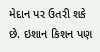મેદાન પર ઉતરી શકે છે. ઇશાન કિશન પણ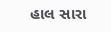હાલ સારા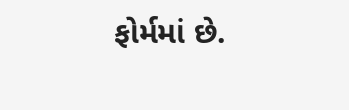ફોર્મમાં છે.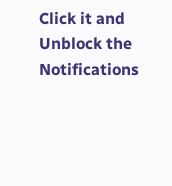Click it and Unblock the Notifications